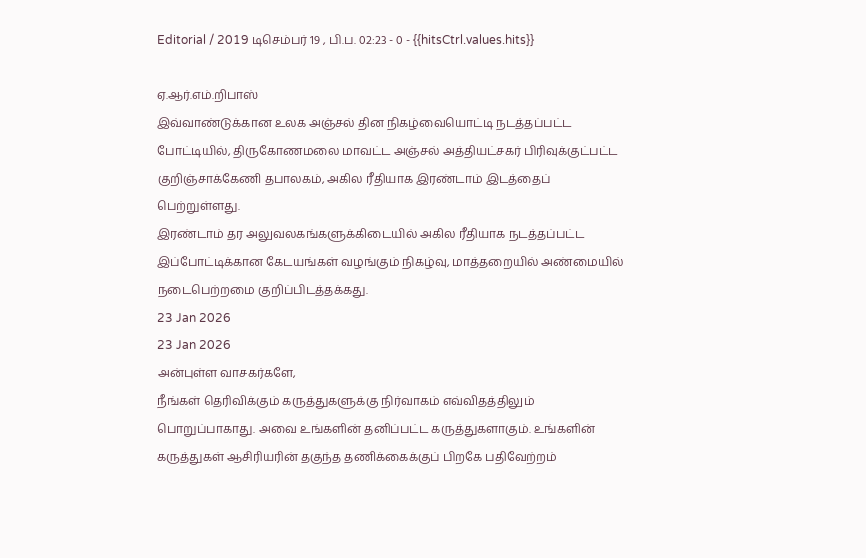Editorial / 2019 டிசெம்பர் 19 , பி.ப. 02:23 - 0 - {{hitsCtrl.values.hits}}

ஏ.ஆர்.எம்.றிபாஸ்
இவ்வாண்டுக்கான உலக அஞ்சல் தின நிகழ்வையொட்டி நடத்தப்பட்ட போட்டியில், திருகோணமலை மாவட்ட அஞ்சல் அத்தியட்சகர் பிரிவுக்குட்பட்ட குறிஞ்சாக்கேணி தபாலகம், அகில ரீதியாக இரண்டாம் இடத்தைப் பெற்றுள்ளது.
இரண்டாம் தர அலுவலகங்களுக்கிடையில் அகில ரீதியாக நடத்தப்பட்ட இப்போட்டிக்கான கேடயங்கள் வழங்கும் நிகழ்வு, மாத்தறையில் அண்மையில் நடைபெற்றமை குறிப்பிடத்தக்கது.
23 Jan 2026
23 Jan 2026
அன்புள்ள வாசகர்களே,
நீங்கள் தெரிவிக்கும் கருத்துகளுக்கு நிர்வாகம் எவ்விதத்திலும் பொறுப்பாகாது. அவை உங்களின் தனிப்பட்ட கருத்துகளாகும். உங்களின் கருத்துகள் ஆசிரியரின் தகுந்த தணிக்கைக்குப் பிறகே பதிவேற்றம்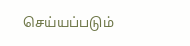செய்யப்படும்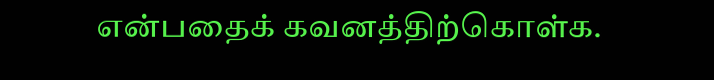என்பதைக் கவனத்திற்கொள்க.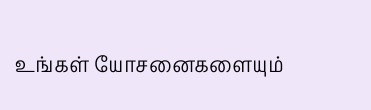உங்கள் யோசனைகளையும்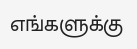எங்களுக்கு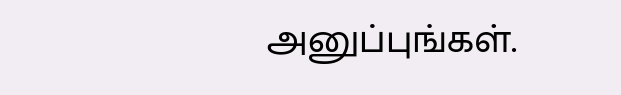அனுப்புங்கள்.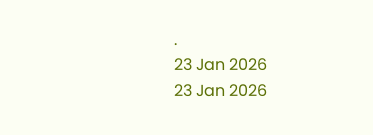.
23 Jan 2026
23 Jan 2026